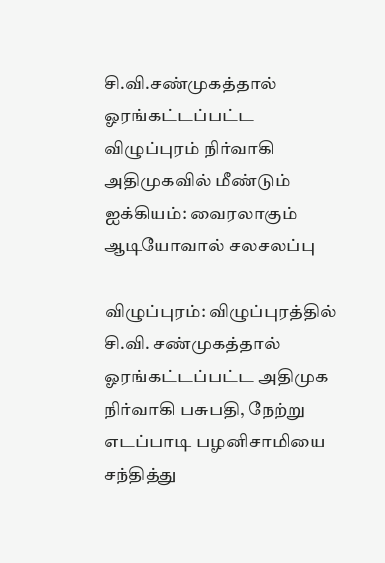சி.வி.சண்முகத்தால் ஓரங்கட்டப்பட்ட விழுப்புரம் நிர்வாகி அதிமுகவில் மீண்டும் ஐக்கியம்: வைரலாகும் ஆடியோவால் சலசலப்பு

விழுப்புரம்: விழுப்புரத்தில் சி.வி. சண்முகத்தால் ஓரங்கட்டப்பட்ட அதிமுக நிர்வாகி பசுபதி, நேற்று எடப்பாடி பழனிசாமியை சந்தித்து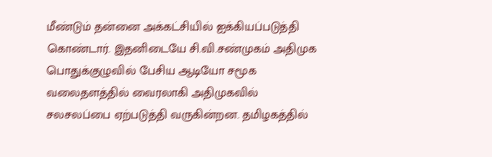மீண்டும் தன்னை அக்கட்சியில் ஐக்கியப்படுத்தி கொண்டார். இதனிடையே சி.வி.சண்முகம் அதிமுக பொதுக்குழுவில் பேசிய ஆடியோ சமூக வலைதளத்தில் வைரலாகி அதிமுகவில் சலசலப்பை ஏற்படுத்தி வருகின்றன. தமிழகத்தில்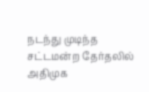நடந்து முடிந்த சட்டமன்ற தேர்தலில் அதிமுக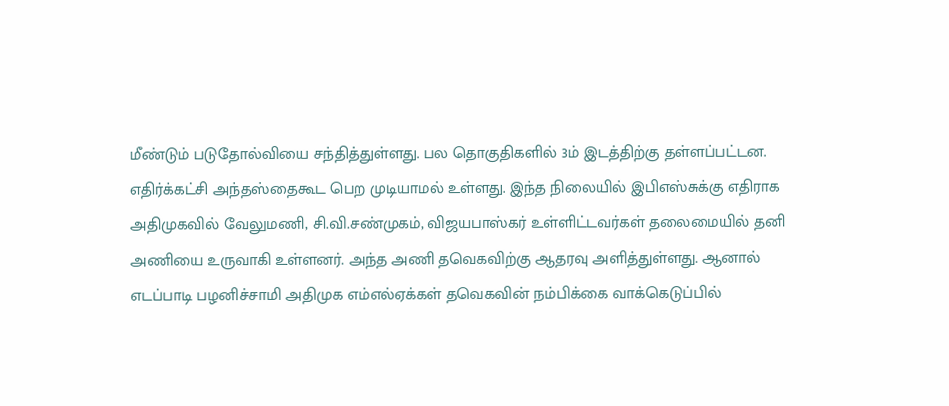மீண்டும் படுதோல்வியை சந்தித்துள்ளது. பல தொகுதிகளில் 3ம் இடத்திற்கு தள்ளப்பட்டன. எதிர்க்கட்சி அந்தஸ்தைகூட பெற முடியாமல் உள்ளது. இந்த நிலையில் இபிஎஸ்சுக்கு எதிராக அதிமுகவில் வேலுமணி, சி.வி.சண்முகம், விஜயபாஸ்கர் உள்ளிட்டவர்கள் தலைமையில் தனி அணியை உருவாகி உள்ளனர். அந்த அணி தவெகவிற்கு ஆதரவு அளித்துள்ளது. ஆனால் எடப்பாடி பழனிச்சாமி அதிமுக எம்எல்ஏக்கள் தவெகவின் நம்பிக்கை வாக்கெடுப்பில்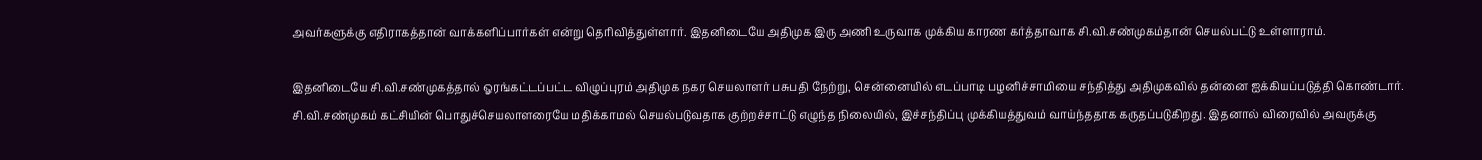அவர்களுக்கு எதிராகத்தான் வாக்களிப்பார்கள் என்று தெரிவித்துள்ளார். இதனிடையே அதிமுக இரு அணி உருவாக முக்கிய காரண கர்த்தாவாக சி.வி.சண்முகம்தான் செயல்பட்டு உள்ளாராம்.

இதனிடையே சி.வி.சண்முகத்தால் ஓரங்கட்டப்பட்ட விழுப்புரம் அதிமுக நகர செயலாளர் பசுபதி நேற்று, சென்னையில் எடப்பாடி பழனிச்சாமியை சந்தித்து அதிமுகவில் தன்னை ஐக்கியப்படுத்தி கொண்டார். சி.வி.சண்முகம் கட்சியின் பொதுச்செயலாளரையே மதிக்காமல் செயல்படுவதாக குற்றச்சாட்டு எழுந்த நிலையில், இச்சந்திப்பு முக்கியத்துவம் வாய்ந்ததாக கருதப்படுகிறது. இதனால் விரைவில் அவருக்கு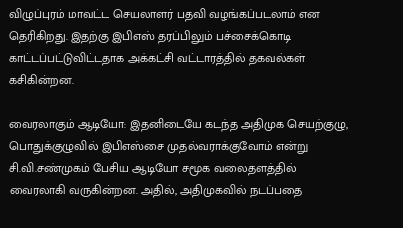விழுப்புரம் மாவட்ட செயலாளர் பதவி வழங்கப்படலாம் என தெரிகிறது. இதற்கு இபிஎஸ் தரப்பிலும் பச்சைக்கொடி காட்டப்பட்டுவிட்டதாக அக்கட்சி வட்டாரத்தில் தகவல்கள் கசிகின்றன.

வைரலாகும் ஆடியோ: இதனிடையே கடந்த அதிமுக செயற்குழு, பொதுக்குழுவில் இபிஎஸ்சை முதல்வராக்குவோம் என்று சி.வி.சண்முகம் பேசிய ஆடியோ சமூக வலைதளத்தில் வைரலாகி வருகின்றன. அதில், அதிமுகவில் நடப்பதை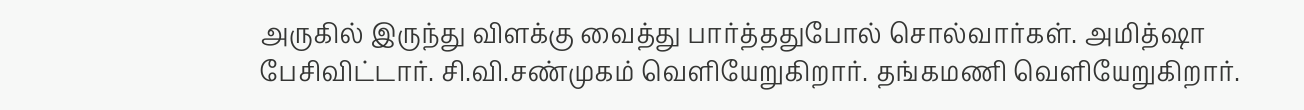அருகில் இருந்து விளக்கு வைத்து பார்த்ததுபோல் சொல்வார்கள். அமித்ஷா பேசிவிட்டார். சி.வி.சண்முகம் வெளியேறுகிறார். தங்கமணி வெளியேறுகிறார்.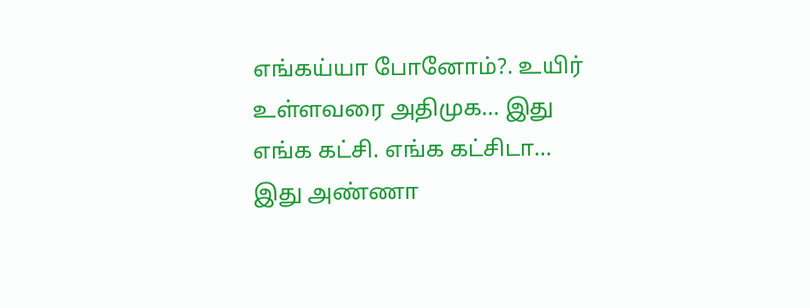எங்கய்யா போனோம்?. உயிர் உள்ளவரை அதிமுக… இது எங்க கட்சி. எங்க கட்சிடா… இது அண்ணா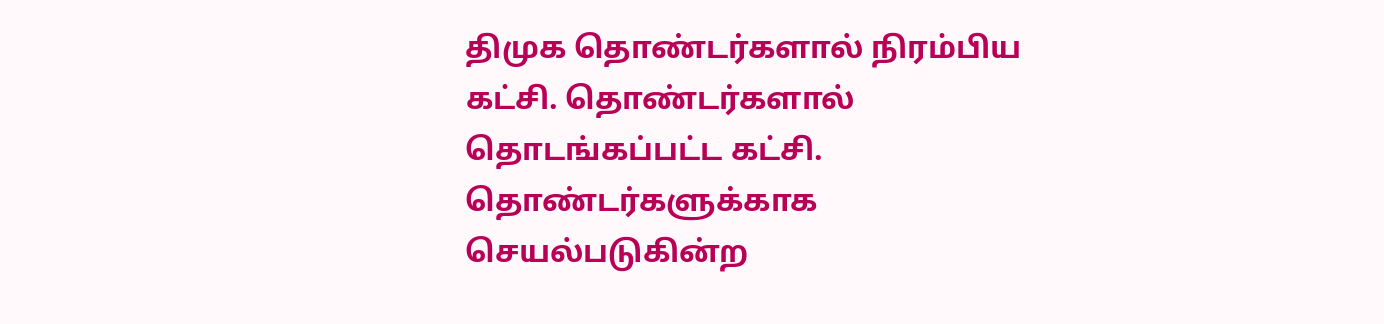திமுக தொண்டர்களால் நிரம்பிய கட்சி. தொண்டர்களால் தொடங்கப்பட்ட கட்சி. தொண்டர்களுக்காக செயல்படுகின்ற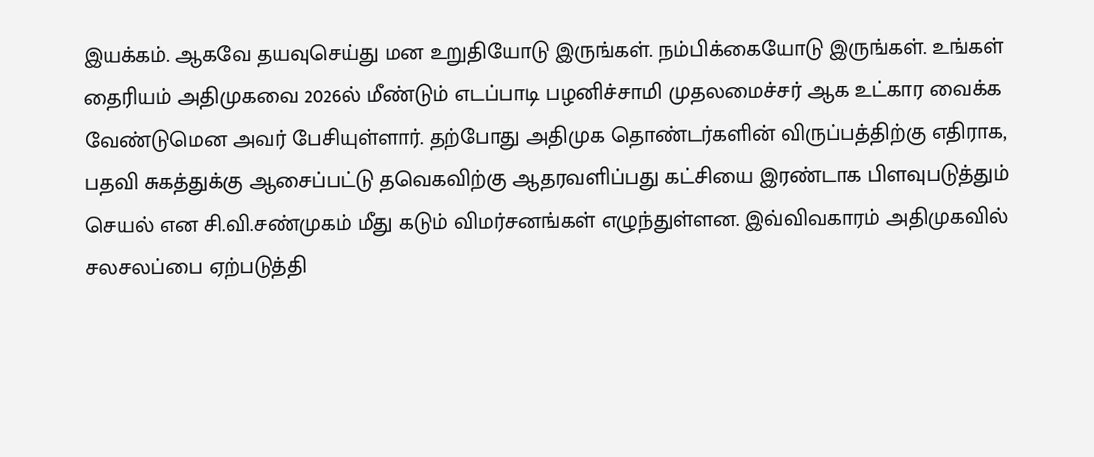இயக்கம். ஆகவே தயவுசெய்து மன உறுதியோடு இருங்கள். நம்பிக்கையோடு இருங்கள். உங்கள் தைரியம் அதிமுகவை 2026ல் மீண்டும் எடப்பாடி பழனிச்சாமி முதலமைச்சர் ஆக உட்கார வைக்க வேண்டுமென அவர் பேசியுள்ளார். தற்போது அதிமுக தொண்டர்களின் விருப்பத்திற்கு எதிராக, பதவி சுகத்துக்கு ஆசைப்பட்டு தவெகவிற்கு ஆதரவளிப்பது கட்சியை இரண்டாக பிளவுபடுத்தும் செயல் என சி.வி.சண்முகம் மீது கடும் விமர்சனங்கள் எழுந்துள்ளன. இவ்விவகாரம் அதிமுகவில் சலசலப்பை ஏற்படுத்தி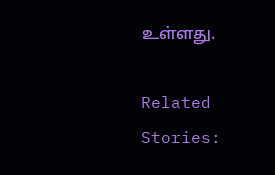உள்ளது.

Related Stories: